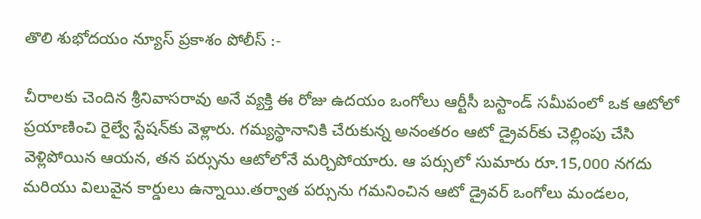తొలి శుభోదయం న్యూస్ ప్రకాశం పోలీస్ :-

చీరాలకు చెందిన శ్రీనివాసరావు అనే వ్యక్తి ఈ రోజు ఉదయం ఒంగోలు ఆర్టీసీ బస్టాండ్ సమీపంలో ఒక ఆటోలో ప్రయాణించి రైల్వే స్టేషన్‌కు వెళ్లారు. గమ్యస్థానానికి చేరుకున్న అనంతరం ఆటో డ్రైవర్‌కు చెల్లింపు చేసి వెళ్లిపోయిన ఆయన, తన పర్సును ఆటోలోనే మర్చిపోయారు. ఆ పర్సులో సుమారు రూ.15,000 నగదు మరియు విలువైన కార్డులు ఉన్నాయి.తర్వాత పర్సును గమనించిన ఆటో డ్రైవర్ ఒంగోలు మండలం,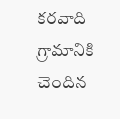కరవాది గ్రామానికి చెందిన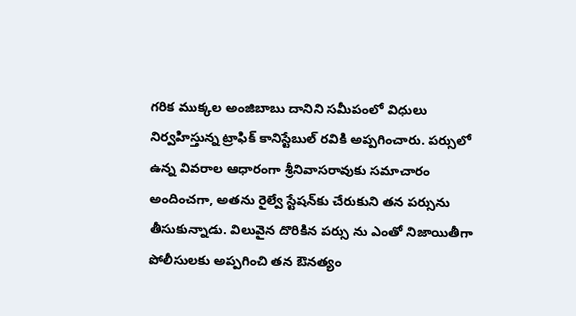గరిక ముక్కల అంజిబాబు దానిని సమీపంలో విధులు నిర్వహిస్తున్న ట్రాఫిక్ కానిస్టేబుల్ రవికి అప్పగించారు. పర్సులో ఉన్న వివరాల ఆధారంగా శ్రీనివాసరావుకు సమాచారం అందించగా, అతను రైల్వే స్టేషన్‌కు చేరుకుని తన పర్సును తీసుకున్నాడు. విలువైన దొరికిన పర్సు ను ఎంతో నిజాయితీగా పోలీసులకు అప్పగించి తన ఔనత్యం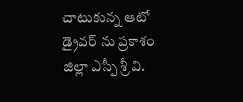చాటుకున్న ఆటో డ్రైవర్ ను ప్రకాశం జిల్లా ఎస్పీ శ్రీ వి.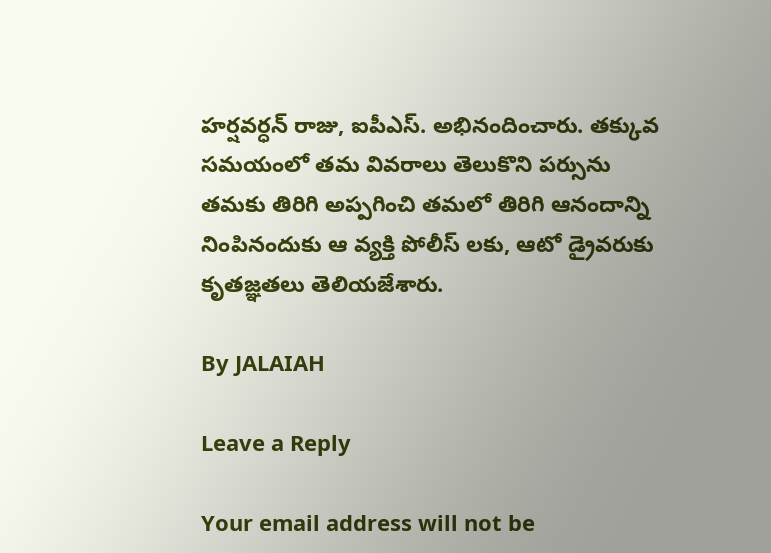హర్షవర్ధన్ రాజు, ఐపీఎస్. అభినందించారు. తక్కువ సమయంలో తమ వివరాలు తెలుకొని పర్సును తమకు తిరిగి అప్పగించి తమలో తిరిగి ఆనందాన్ని నింపినందుకు ఆ వ్యక్తి పోలీస్ లకు, ఆటో డ్రైవరుకు కృతజ్ఞతలు తెలియజేశారు.

By JALAIAH

Leave a Reply

Your email address will not be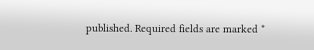published. Required fields are marked *